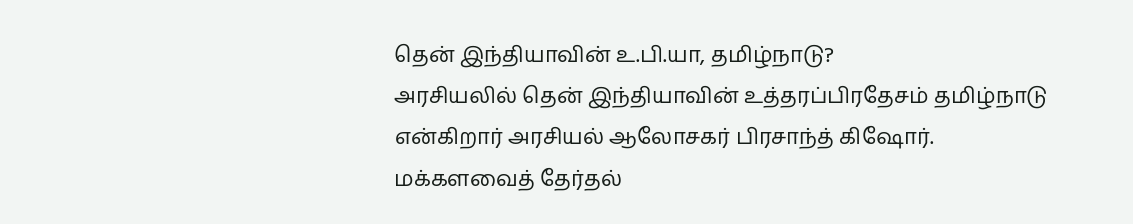தென் இந்தியாவின் உ.பி.யா, தமிழ்நாடு?
அரசியலில் தென் இந்தியாவின் உத்தரப்பிரதேசம் தமிழ்நாடு என்கிறார் அரசியல் ஆலோசகர் பிரசாந்த் கிஷோர்.
மக்களவைத் தேர்தல்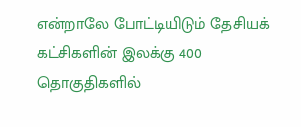என்றாலே போட்டியிடும் தேசியக் கட்சிகளின் இலக்கு 400 தொகுதிகளில்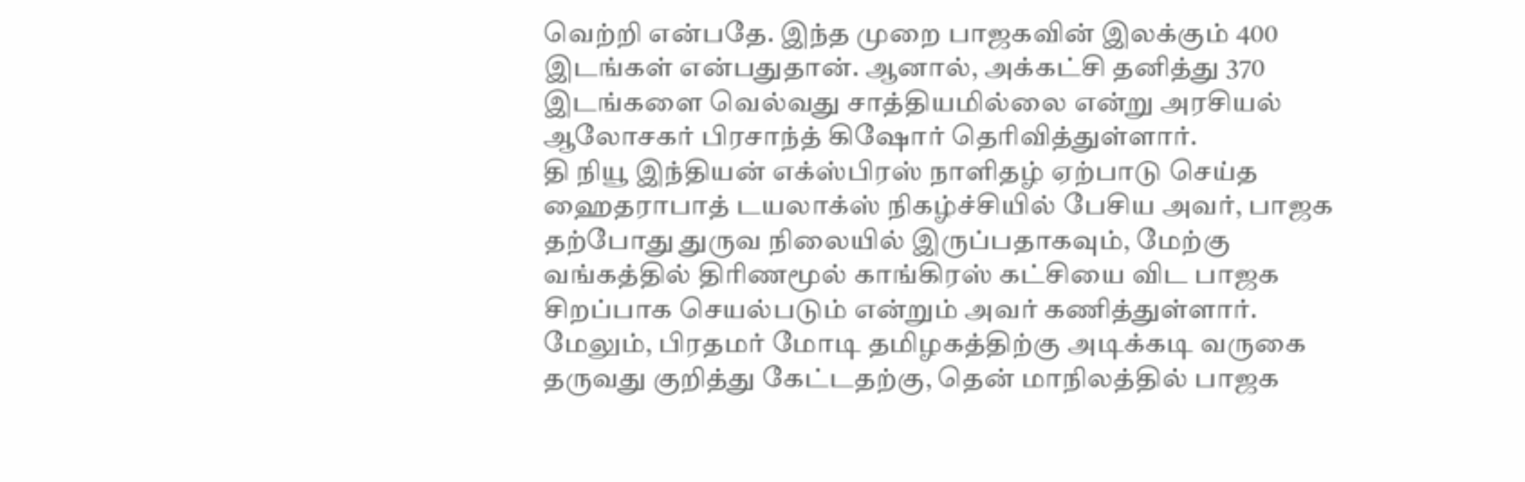வெற்றி என்பதே. இந்த முறை பாஜகவின் இலக்கும் 400 இடங்கள் என்பதுதான். ஆனால், அக்கட்சி தனித்து 370 இடங்களை வெல்வது சாத்தியமில்லை என்று அரசியல் ஆலோசகர் பிரசாந்த் கிஷோர் தெரிவித்துள்ளார்.
தி நியூ இந்தியன் எக்ஸ்பிரஸ் நாளிதழ் ஏற்பாடு செய்த ஹைதராபாத் டயலாக்ஸ் நிகழ்ச்சியில் பேசிய அவர், பாஜக தற்போது துருவ நிலையில் இருப்பதாகவும், மேற்கு வங்கத்தில் திரிணமூல் காங்கிரஸ் கட்சியை விட பாஜக சிறப்பாக செயல்படும் என்றும் அவர் கணித்துள்ளார்.
மேலும், பிரதமர் மோடி தமிழகத்திற்கு அடிக்கடி வருகை தருவது குறித்து கேட்டதற்கு, தென் மாநிலத்தில் பாஜக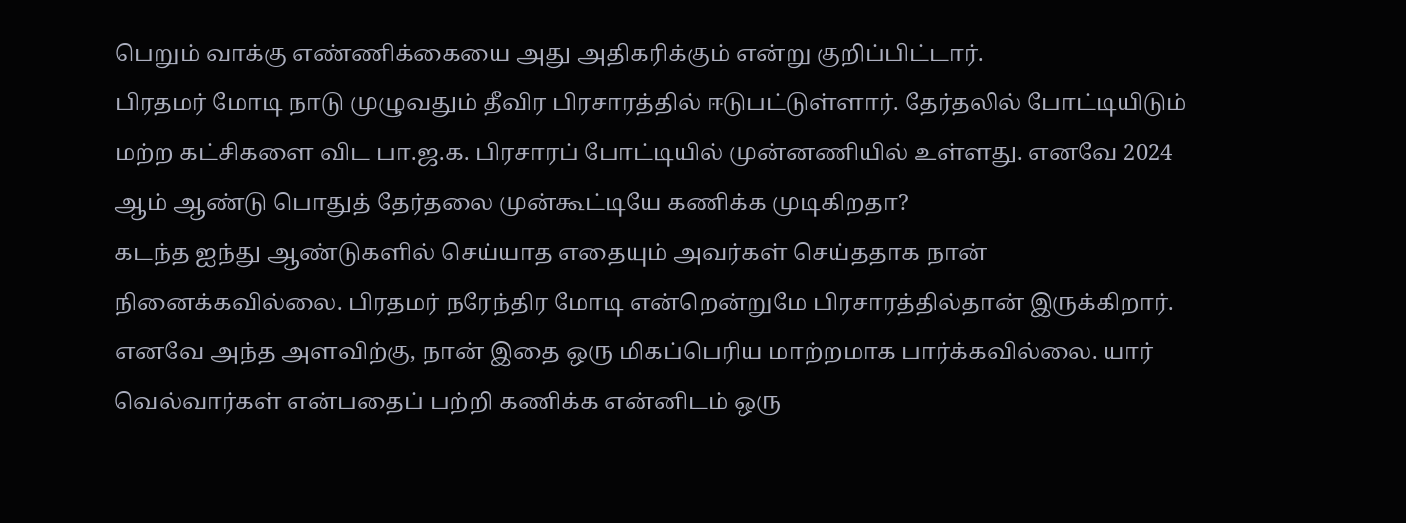பெறும் வாக்கு எண்ணிக்கையை அது அதிகரிக்கும் என்று குறிப்பிட்டார்.
பிரதமர் மோடி நாடு முழுவதும் தீவிர பிரசாரத்தில் ஈடுபட்டுள்ளார். தேர்தலில் போட்டியிடும் மற்ற கட்சிகளை விட பா.ஜ.க. பிரசாரப் போட்டியில் முன்னணியில் உள்ளது. எனவே 2024 ஆம் ஆண்டு பொதுத் தேர்தலை முன்கூட்டியே கணிக்க முடிகிறதா?
கடந்த ஐந்து ஆண்டுகளில் செய்யாத எதையும் அவர்கள் செய்ததாக நான் நினைக்கவில்லை. பிரதமர் நரேந்திர மோடி என்றென்றுமே பிரசாரத்தில்தான் இருக்கிறார். எனவே அந்த அளவிற்கு, நான் இதை ஒரு மிகப்பெரிய மாற்றமாக பார்க்கவில்லை. யார் வெல்வார்கள் என்பதைப் பற்றி கணிக்க என்னிடம் ஒரு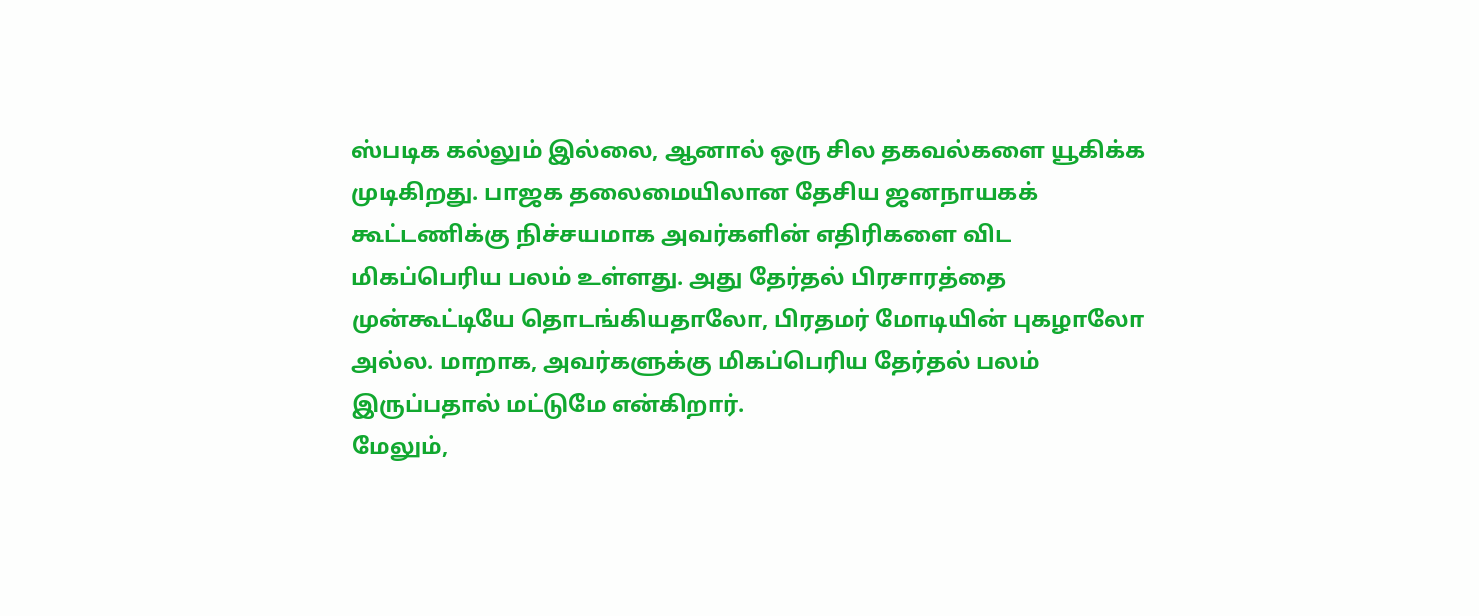ஸ்படிக கல்லும் இல்லை, ஆனால் ஒரு சில தகவல்களை யூகிக்க முடிகிறது. பாஜக தலைமையிலான தேசிய ஜனநாயகக் கூட்டணிக்கு நிச்சயமாக அவர்களின் எதிரிகளை விட மிகப்பெரிய பலம் உள்ளது. அது தேர்தல் பிரசாரத்தை முன்கூட்டியே தொடங்கியதாலோ, பிரதமர் மோடியின் புகழாலோ அல்ல. மாறாக, அவர்களுக்கு மிகப்பெரிய தேர்தல் பலம் இருப்பதால் மட்டுமே என்கிறார்.
மேலும்,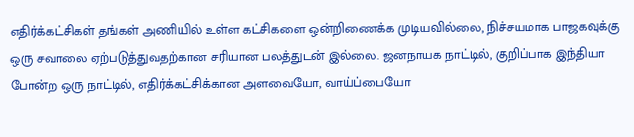எதிர்க்கட்சிகள் தங்கள் அணியில் உள்ள கட்சிகளை ஒன்றிணைக்க முடியவில்லை, நிச்சயமாக பாஜகவுக்கு ஒரு சவாலை ஏற்படுத்துவதற்கான சரியான பலத்துடன் இல்லை. ஜனநாயக நாட்டில், குறிப்பாக இந்தியா போன்ற ஒரு நாட்டில், எதிர்க்கட்சிக்கான அளவையோ, வாய்ப்பையோ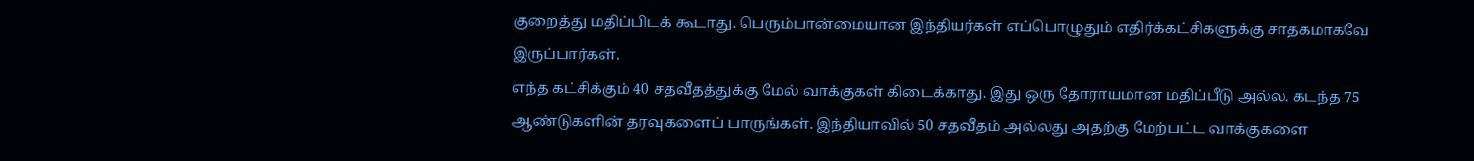குறைத்து மதிப்பிடக் கூடாது. பெரும்பான்மையான இந்தியர்கள் எப்பொழுதும் எதிர்க்கட்சிகளுக்கு சாதகமாகவே இருப்பார்கள்.
எந்த கட்சிக்கும் 40 சதவீதத்துக்கு மேல் வாக்குகள் கிடைக்காது. இது ஒரு தோராயமான மதிப்பீடு அல்ல. கடந்த 75 ஆண்டுகளின் தரவுகளைப் பாருங்கள். இந்தியாவில் 50 சதவீதம் அல்லது அதற்கு மேற்பட்ட வாக்குகளை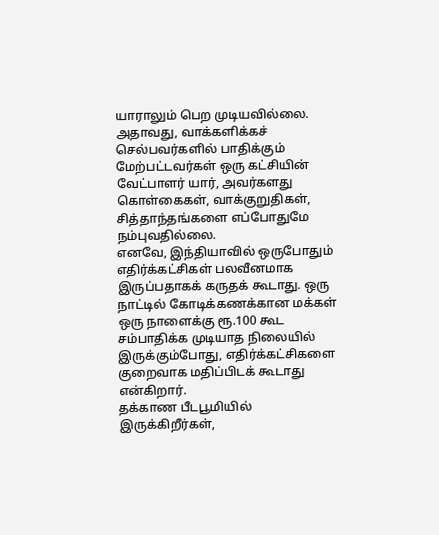யாராலும் பெற முடியவில்லை. அதாவது, வாக்களிக்கச் செல்பவர்களில் பாதிக்கும் மேற்பட்டவர்கள் ஒரு கட்சியின் வேட்பாளர் யார், அவர்களது கொள்கைகள், வாக்குறுதிகள், சித்தாந்தங்களை எப்போதுமே நம்புவதில்லை.
எனவே, இந்தியாவில் ஒருபோதும் எதிர்க்கட்சிகள் பலவீனமாக இருப்பதாகக் கருதக் கூடாது. ஒரு நாட்டில் கோடிக்கணக்கான மக்கள் ஒரு நாளைக்கு ரூ.100 கூட சம்பாதிக்க முடியாத நிலையில் இருக்கும்போது, எதிர்க்கட்சிகளை குறைவாக மதிப்பிடக் கூடாது என்கிறார்.
தக்காண பீடபூமியில் இருக்கிறீர்கள்,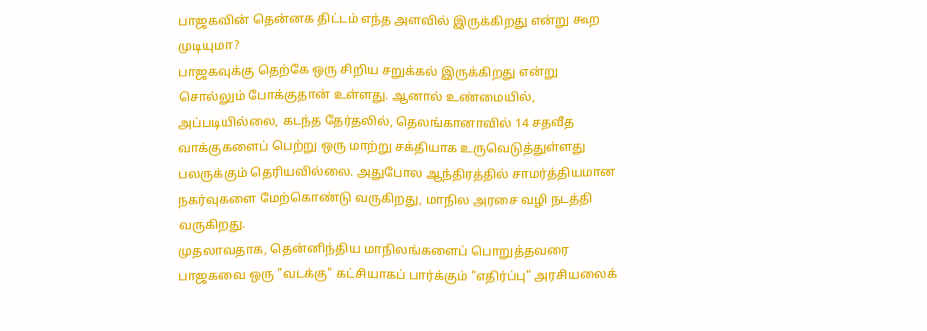பாஜகவின் தென்னக திட்டம் எந்த அளவில் இருக்கிறது என்று கூற முடியுமா?
பாஜகவுக்கு தெற்கே ஒரு சிறிய சறுக்கல் இருக்கிறது என்று சொல்லும் போக்குதான் உள்ளது. ஆனால் உண்மையில், அப்படியில்லை, கடந்த தேர்தலில், தெலங்கானாவில் 14 சதவீத வாக்குகளைப் பெற்று ஒரு மாற்று சக்தியாக உருவெடுத்துள்ளது பலருக்கும் தெரியவில்லை. அதுபோல ஆந்திரத்தில் சாமர்த்தியமான நகர்வுகளை மேற்கொண்டு வருகிறது, மாநில அரசை வழி நடத்தி வருகிறது.
முதலாவதாக, தென்னிந்திய மாநிலங்களைப் பொறுத்தவரை பாஜகவை ஒரு "வடக்கு" கட்சியாகப் பார்க்கும் "எதிர்ப்பு" அரசியலைக்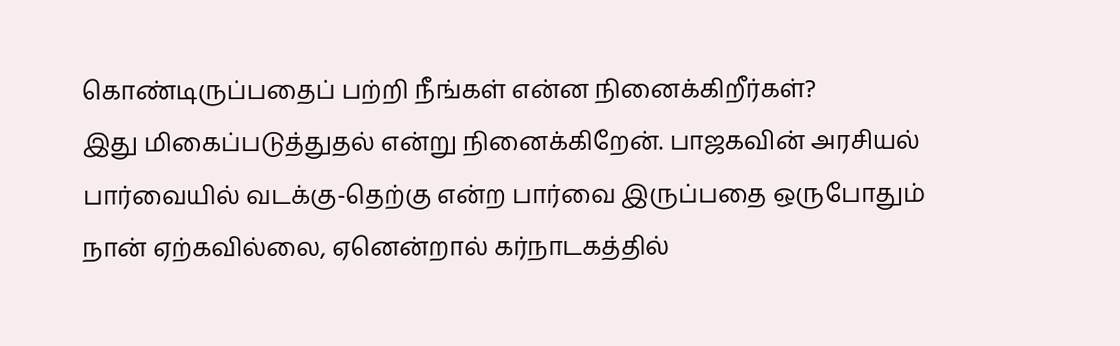கொண்டிருப்பதைப் பற்றி நீங்கள் என்ன நினைக்கிறீர்கள்?
இது மிகைப்படுத்துதல் என்று நினைக்கிறேன். பாஜகவின் அரசியல் பார்வையில் வடக்கு-தெற்கு என்ற பார்வை இருப்பதை ஒருபோதும் நான் ஏற்கவில்லை, ஏனென்றால் கர்நாடகத்தில்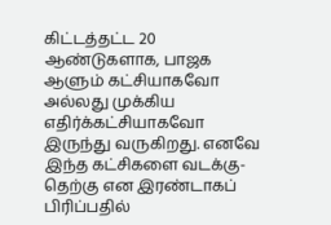கிட்டத்தட்ட 20 ஆண்டுகளாக, பாஜக ஆளும் கட்சியாகவோ அல்லது முக்கிய எதிர்க்கட்சியாகவோ இருந்து வருகிறது. எனவே இந்த கட்சிகளை வடக்கு-தெற்கு என இரண்டாகப் பிரிப்பதில்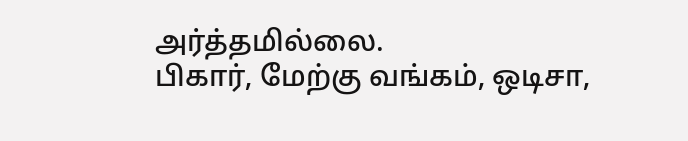அர்த்தமில்லை.
பிகார், மேற்கு வங்கம், ஒடிசா,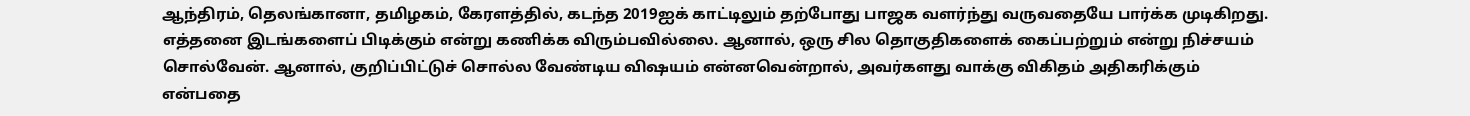ஆந்திரம், தெலங்கானா, தமிழகம், கேரளத்தில், கடந்த 2019ஐக் காட்டிலும் தற்போது பாஜக வளர்ந்து வருவதையே பார்க்க முடிகிறது. எத்தனை இடங்களைப் பிடிக்கும் என்று கணிக்க விரும்பவில்லை. ஆனால், ஒரு சில தொகுதிகளைக் கைப்பற்றும் என்று நிச்சயம் சொல்வேன். ஆனால், குறிப்பிட்டுச் சொல்ல வேண்டிய விஷயம் என்னவென்றால், அவர்களது வாக்கு விகிதம் அதிகரிக்கும் என்பதை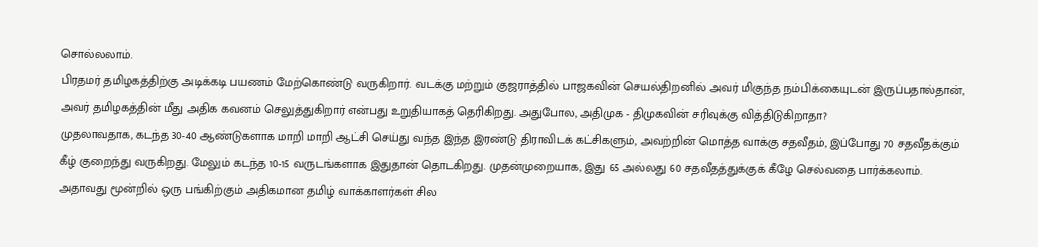சொல்லலாம்.
பிரதமர் தமிழகத்திற்கு அடிக்கடி பயணம் மேற்கொண்டு வருகிறார். வடக்கு மற்றும் குஜராத்தில் பாஜகவின் செயல்திறனில் அவர் மிகுந்த நம்பிக்கையுடன் இருப்பதால்தான், அவர் தமிழகத்தின் மீது அதிக கவனம் செலுத்துகிறார் என்பது உறுதியாகத் தெரிகிறது. அதுபோல, அதிமுக - திமுகவின் சரிவுக்கு வித்திடுகிறாதா?
முதலாவதாக, கடந்த 30-40 ஆண்டுகளாக மாறி மாறி ஆட்சி செய்து வந்த இந்த இரண்டு திராவிடக் கட்சிகளும், அவற்றின் மொத்த வாக்கு சதவீதம், இப்போது 70 சதவீதக்கும் கீழ் குறைந்து வருகிறது. மேலும் கடந்த 10-15 வருடங்களாக இதுதான் தொடகிறது. முதன்முறையாக, இது 65 அல்லது 60 சதவீதத்துக்குக் கீழே செல்வதை பார்க்கலாம். அதாவது மூன்றில் ஒரு பங்கிற்கும் அதிகமான தமிழ் வாக்காளர்கள் சில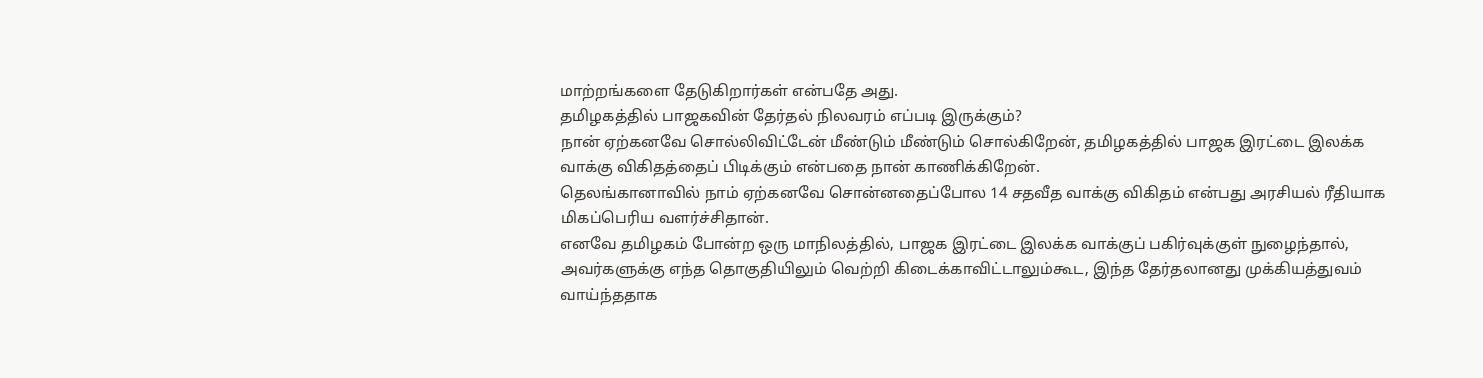மாற்றங்களை தேடுகிறார்கள் என்பதே அது.
தமிழகத்தில் பாஜகவின் தேர்தல் நிலவரம் எப்படி இருக்கும்?
நான் ஏற்கனவே சொல்லிவிட்டேன் மீண்டும் மீண்டும் சொல்கிறேன், தமிழகத்தில் பாஜக இரட்டை இலக்க வாக்கு விகிதத்தைப் பிடிக்கும் என்பதை நான் காணிக்கிறேன்.
தெலங்கானாவில் நாம் ஏற்கனவே சொன்னதைப்போல 14 சதவீத வாக்கு விகிதம் என்பது அரசியல் ரீதியாக மிகப்பெரிய வளர்ச்சிதான்.
எனவே தமிழகம் போன்ற ஒரு மாநிலத்தில், பாஜக இரட்டை இலக்க வாக்குப் பகிர்வுக்குள் நுழைந்தால், அவர்களுக்கு எந்த தொகுதியிலும் வெற்றி கிடைக்காவிட்டாலும்கூட, இந்த தேர்தலானது முக்கியத்துவம் வாய்ந்ததாக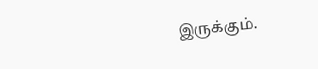இருக்கும்.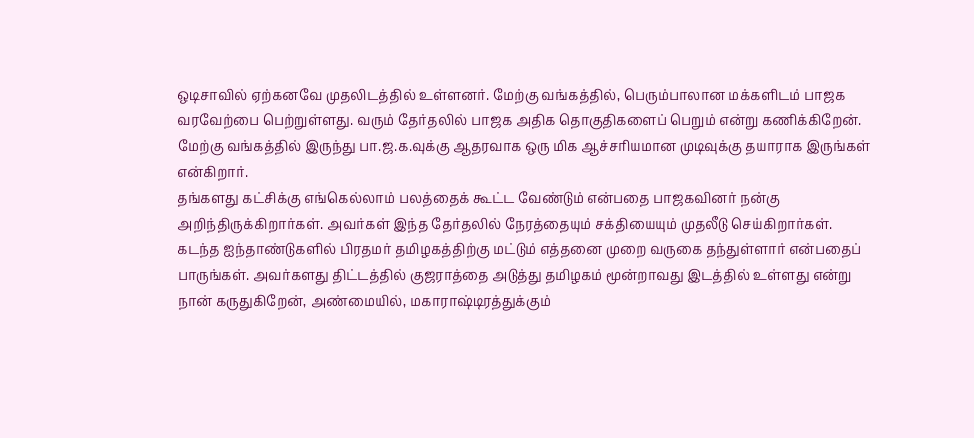ஒடிசாவில் ஏற்கனவே முதலிடத்தில் உள்ளனர். மேற்கு வங்கத்தில், பெரும்பாலான மக்களிடம் பாஜக வரவேற்பை பெற்றுள்ளது. வரும் தேர்தலில் பாஜக அதிக தொகுதிகளைப் பெறும் என்று கணிக்கிறேன். மேற்கு வங்கத்தில் இருந்து பா.ஜ.க.வுக்கு ஆதரவாக ஒரு மிக ஆச்சரியமான முடிவுக்கு தயாராக இருங்கள் என்கிறார்.
தங்களது கட்சிக்கு எங்கெல்லாம் பலத்தைக் கூட்ட வேண்டும் என்பதை பாஜகவினர் நன்கு அறிந்திருக்கிறார்கள். அவர்கள் இந்த தேர்தலில் நேரத்தையும் சக்தியையும் முதலீடு செய்கிறார்கள். கடந்த ஐந்தாண்டுகளில் பிரதமர் தமிழகத்திற்கு மட்டும் எத்தனை முறை வருகை தந்துள்ளார் என்பதைப் பாருங்கள். அவர்களது திட்டத்தில் குஜராத்தை அடுத்து தமிழகம் மூன்றாவது இடத்தில் உள்ளது என்று நான் கருதுகிறேன், அண்மையில், மகாராஷ்டிரத்துக்கும்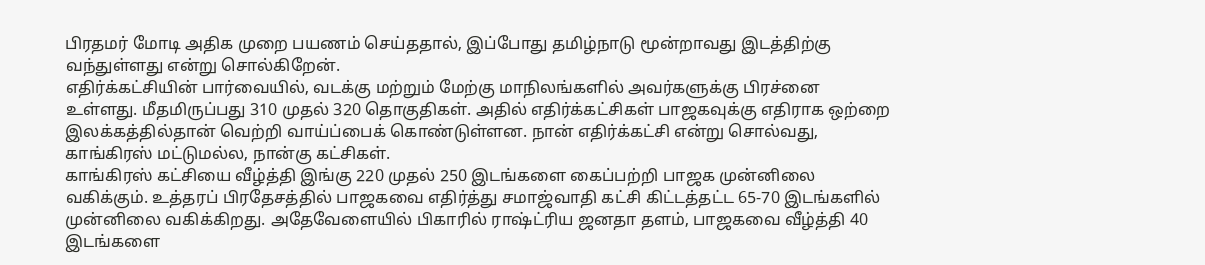பிரதமர் மோடி அதிக முறை பயணம் செய்ததால், இப்போது தமிழ்நாடு மூன்றாவது இடத்திற்கு வந்துள்ளது என்று சொல்கிறேன்.
எதிர்க்கட்சியின் பார்வையில், வடக்கு மற்றும் மேற்கு மாநிலங்களில் அவர்களுக்கு பிரச்னை உள்ளது. மீதமிருப்பது 310 முதல் 320 தொகுதிகள். அதில் எதிர்க்கட்சிகள் பாஜகவுக்கு எதிராக ஒற்றை இலக்கத்தில்தான் வெற்றி வாய்ப்பைக் கொண்டுள்ளன. நான் எதிர்க்கட்சி என்று சொல்வது, காங்கிரஸ் மட்டுமல்ல, நான்கு கட்சிகள்.
காங்கிரஸ் கட்சியை வீழ்த்தி இங்கு 220 முதல் 250 இடங்களை கைப்பற்றி பாஜக முன்னிலை வகிக்கும். உத்தரப் பிரதேசத்தில் பாஜகவை எதிர்த்து சமாஜ்வாதி கட்சி கிட்டத்தட்ட 65-70 இடங்களில் முன்னிலை வகிக்கிறது. அதேவேளையில் பிகாரில் ராஷ்ட்ரிய ஜனதா தளம், பாஜகவை வீழ்த்தி 40 இடங்களை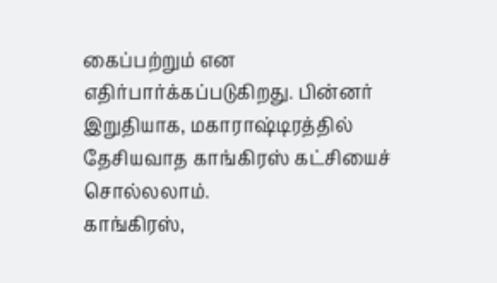கைப்பற்றும் என எதிர்பார்க்கப்படுகிறது. பின்னர் இறுதியாக, மகாராஷ்டிரத்தில் தேசியவாத காங்கிரஸ் கட்சியைச் சொல்லலாம்.
காங்கிரஸ்,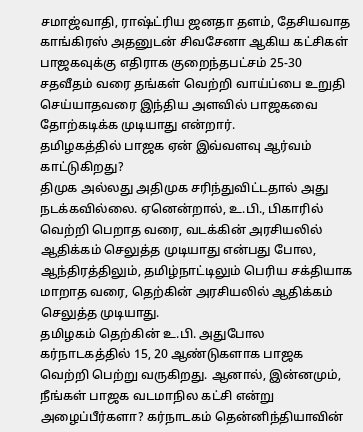சமாஜ்வாதி, ராஷ்ட்ரிய ஜனதா தளம், தேசியவாத காங்கிரஸ் அதனுடன் சிவசேனா ஆகிய கட்சிகள் பாஜகவுக்கு எதிராக குறைந்தபட்சம் 25-30 சதவீதம் வரை தங்கள் வெற்றி வாய்ப்பை உறுதி செய்யாதவரை இந்திய அளவில் பாஜகவை தோற்கடிக்க முடியாது என்றார்.
தமிழகத்தில் பாஜக ஏன் இவ்வளவு ஆர்வம் காட்டுகிறது?
திமுக அல்லது அதிமுக சரிந்துவிட்டதால் அது நடக்கவில்லை. ஏனென்றால், உ.பி., பிகாரில் வெற்றி பெறாத வரை, வடக்கின் அரசியலில் ஆதிக்கம் செலுத்த முடியாது என்பது போல, ஆந்திரத்திலும், தமிழ்நாட்டிலும் பெரிய சக்தியாக மாறாத வரை, தெற்கின் அரசியலில் ஆதிக்கம் செலுத்த முடியாது.
தமிழகம் தெற்கின் உ.பி. அதுபோல கர்நாடகத்தில் 15, 20 ஆண்டுகளாக பாஜக வெற்றி பெற்று வருகிறது. ஆனால், இன்னமும், நீங்கள் பாஜக வடமாநில கட்சி என்று அழைப்பீர்களா? கர்நாடகம் தென்னிந்தியாவின்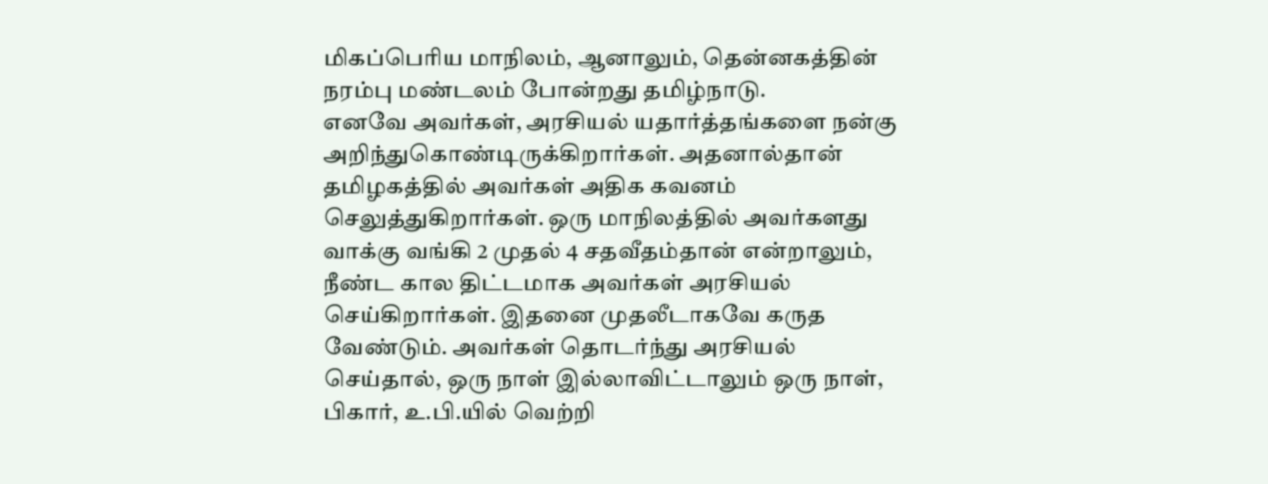மிகப்பெரிய மாநிலம், ஆனாலும், தென்னகத்தின் நரம்பு மண்டலம் போன்றது தமிழ்நாடு.
எனவே அவர்கள், அரசியல் யதார்த்தங்களை நன்கு அறிந்துகொண்டிருக்கிறார்கள். அதனால்தான் தமிழகத்தில் அவர்கள் அதிக கவனம் செலுத்துகிறார்கள். ஒரு மாநிலத்தில் அவர்களது வாக்கு வங்கி 2 முதல் 4 சதவீதம்தான் என்றாலும், நீண்ட கால திட்டமாக அவர்கள் அரசியல் செய்கிறார்கள். இதனை முதலீடாகவே கருத வேண்டும். அவர்கள் தொடர்ந்து அரசியல் செய்தால், ஒரு நாள் இல்லாவிட்டாலும் ஒரு நாள், பிகார், உ.பி.யில் வெற்றி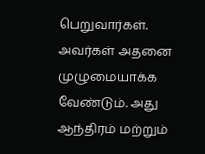பெறுவார்கள். அவர்கள் அதனை முழுமையாக்க வேண்டும். அது ஆந்திரம் மற்றும்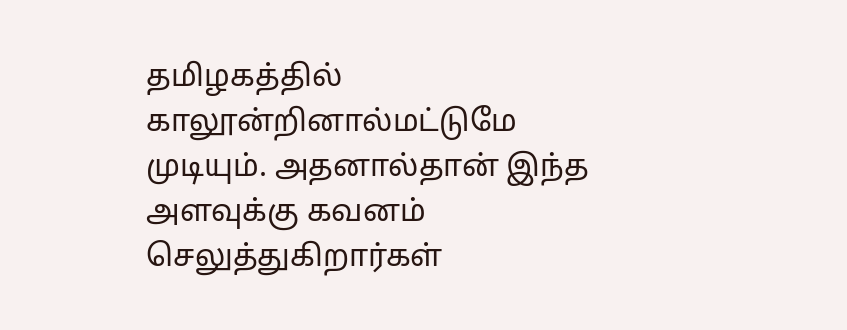தமிழகத்தில் காலூன்றினால்மட்டுமே முடியும். அதனால்தான் இந்த அளவுக்கு கவனம் செலுத்துகிறார்கள்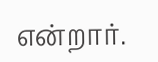என்றார்.